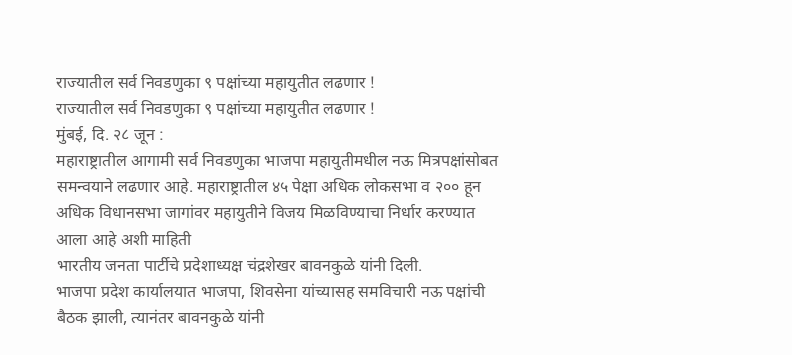राज्यातील सर्व निवडणुका ९ पक्षांच्या महायुतीत लढणार !
राज्यातील सर्व निवडणुका ९ पक्षांच्या महायुतीत लढणार !
मुंबई, दि. २८ जून :
महाराष्ट्रातील आगामी सर्व निवडणुका भाजपा महायुतीमधील नऊ मित्रपक्षांसोबत समन्वयाने लढणार आहे. महाराष्ट्रातील ४५ पेक्षा अधिक लोकसभा व २०० हून अधिक विधानसभा जागांवर महायुतीने विजय मिळविण्याचा निर्धार करण्यात आला आहे अशी माहिती
भारतीय जनता पार्टीचे प्रदेशाध्यक्ष चंद्रशेखर बावनकुळे यांनी दिली.
भाजपा प्रदेश कार्यालयात भाजपा, शिवसेना यांच्यासह समविचारी नऊ पक्षांची बैठक झाली, त्यानंतर बावनकुळे यांनी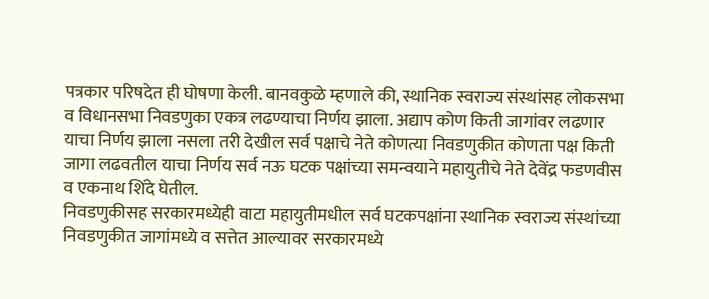पत्रकार परिषदेत ही घोषणा केली. बानवकुळे म्हणाले की, स्थानिक स्वराज्य संस्थांसह लोकसभा व विधानसभा निवडणुका एकत्र लढण्याचा निर्णय झाला. अद्याप कोण किती जागांवर लढणार याचा निर्णय झाला नसला तरी देखील सर्व पक्षाचे नेते कोणत्या निवडणुकीत कोणता पक्ष किती जागा लढवतील याचा निर्णय सर्व नऊ घटक पक्षांच्या समन्वयाने महायुतीचे नेते देवेंद्र फडणवीस व एकनाथ शिंदे घेतील.
निवडणुकीसह सरकारमध्येही वाटा महायुतीमधील सर्व घटकपक्षांना स्थानिक स्वराज्य संस्थांच्या निवडणुकीत जागांमध्ये व सत्तेत आल्यावर सरकारमध्ये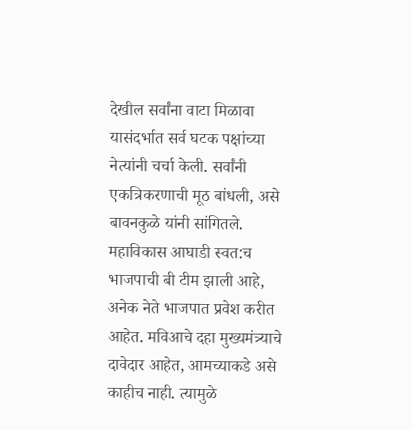देखील सर्वांना वाटा मिळावा यासंदर्भात सर्व घटक पक्षांच्या नेत्यांनी चर्चा केली. सर्वांनी एकत्रिकरणाची मूठ बांधली, असे बावनकुळे यांनी सांगितले.
महाविकास आघाडी स्वत:च भाजपाची बी टीम झाली आहे, अनेक नेते भाजपात प्रवेश करीत आहेत. मविआचे दहा मुख्यमंत्र्याचे दावेदार आहेत, आमच्याकडे असे काहीच नाही. त्यामुळे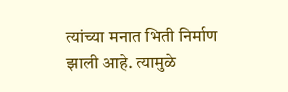त्यांच्या मनात भिती निर्माण झाली आहे. त्यामुळे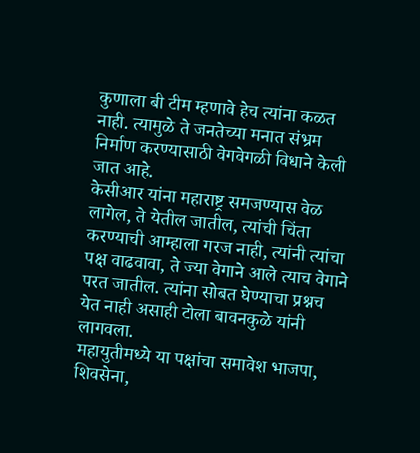कुणाला बी टीम म्हणावे हेच त्यांना कळत नाही. त्यामुळे ते जनतेच्या मनात संभ्रम निर्माण करण्यासाठी वेगवेगळी विधाने केली जात आहे.
केसीआर यांना महाराष्ट्र समजण्यास वेळ लागेल, ते येतील जातील, त्यांची चिंता करण्याची आम्हाला गरज नाही, त्यांनी त्यांचा पक्ष वाढवावा, ते ज्या वेगाने आले त्याच वेगाने परत जातील. त्यांना सोबत घेण्याचा प्रश्नच येत नाही असाही टोला बावनकुळे यांनी लागवला.
महायुतीमध्ये या पक्षांचा समावेश भाजपा, शिवसेना,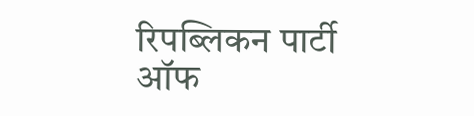रिपब्लिकन पार्टी ऑफ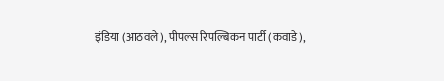इंडिया (आठवले), पीपल्स रिपल्बिकन पार्टी (कवाडे),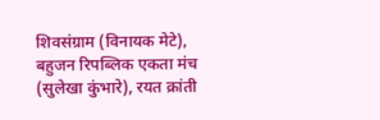शिवसंग्राम (विनायक मेटे), बहुजन रिपब्लिक एकता मंच (सुलेखा कुंभारे), रयत क्रांती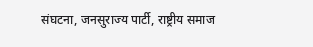संघटना, जनसुराज्य पार्टी, राष्ट्रीय समाज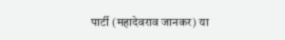पार्टी (महादेवराव जानकर) या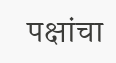पक्षांचा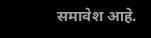समावेश आहे.